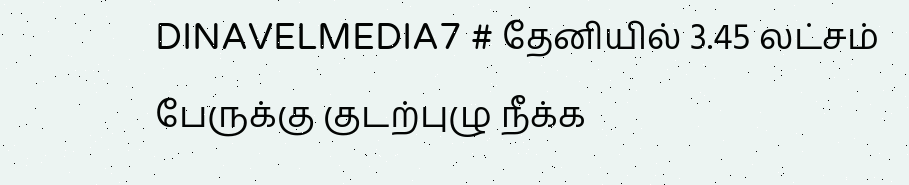DINAVELMEDIA7 # தேனியில் 3.45 லட்சம் பேருக்கு குடற்புழு நீக்க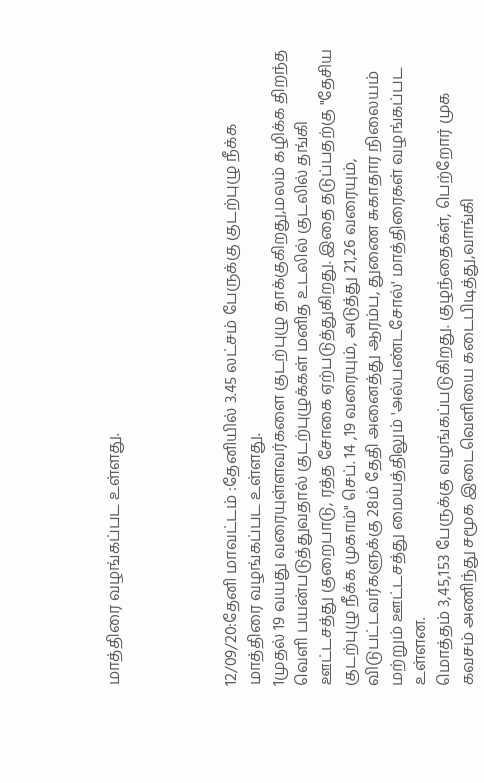மாத்திரை வழங்கப்பட உள்ளது.




12/09/20:தேனி மாவட்டம் :தேனியில் 3.45 லட்சம் பேருக்கு குடற்புழு நீக்க மாத்திரை வழங்கப்பட உள்ளது.
1முதல் 19 வயது வரையுள்ளவர்களை குடற்புழு தாக்குகிறது,மலம் கழிக்க திறந்த வெளி பயன்படுத்துவதால் குடற்புழுக்கள் மனித உடலில் குடலில் தங்கி ஊட்டசத்து குறைபாடு, ரத்த சோகை ஏற்படுத்துகிறது. இதை தடுப்பதற்கு "தேசிய குடற்புழு நீக்க முகாம்" செப். 14 ,19 வரையும், அடுத்து 21,26 வரையும், விடுபட்டவர்களுக்கு 28ம் தேதி அனைத்து ஆரம்ப, துணை சுகாதார நிலையம் மற்றும் ஊட்டசத்து மையத்திலும் 'அல்பண்டசோல்' மாத்திரைகள் வழங்கப்பட உள்ளன.
மொத்தம் 3,45,153 பேருக்கு வழங்கப்படுகிறது. குழந்தைகள், பெற்றோர் முக கவசம் அணிந்து சமூக இடைவெளியை கடைபிடித்து,வாங்கி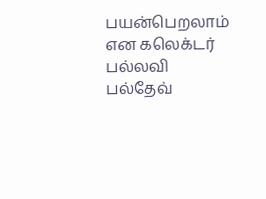பயன்பெறலாம் என கலெக்டர் பல்லவி பல்தேவ்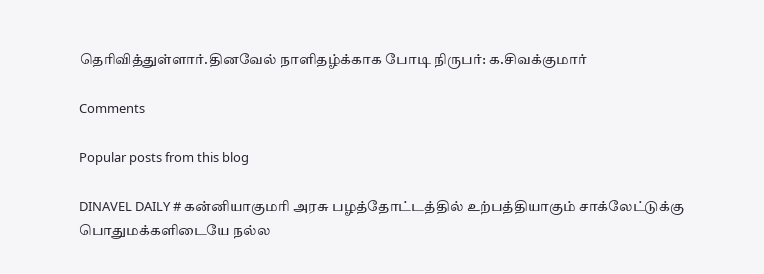தெரிவித்துள்ளார்.தினவேல் நாளிதழ்க்காக போடி நிருபர்: க.சிவக்குமார்

Comments

Popular posts from this blog

DINAVEL DAILY # கன்னியாகுமரி அரசு பழத்தோட்டத்தில் உற்பத்தியாகும் சாக்லேட்டுக்கு பொதுமக்களிடையே நல்ல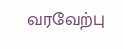வரவேற்பு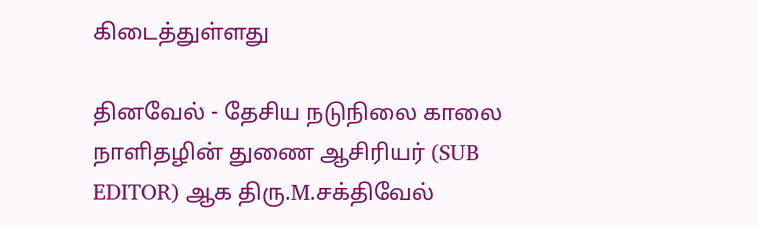கிடைத்துள்ளது

தினவேல் - தேசிய நடுநிலை காலை நாளிதழின் துணை ஆசிரியர் (SUB EDITOR) ஆக திரு.M.சக்திவேல்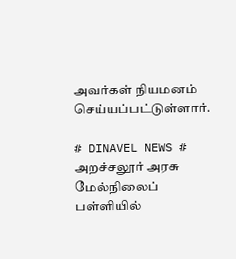அவர்கள் நியமனம் செய்யப்பட்டுள்ளார்.

# DINAVEL NEWS # அறச்சலூர் அரசு மேல்நிலைப் பள்ளியில்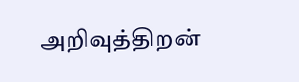அறிவுத்திறன்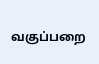வகுப்பறை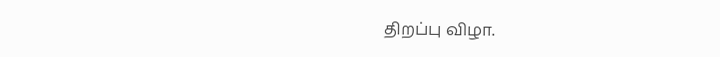திறப்பு விழா.